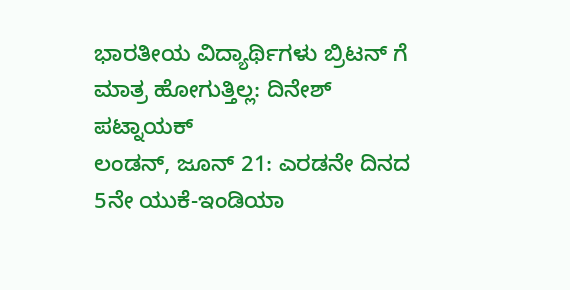ಭಾರತೀಯ ವಿದ್ಯಾರ್ಥಿಗಳು ಬ್ರಿಟನ್ ಗೆ ಮಾತ್ರ ಹೋಗುತ್ತಿಲ್ಲ: ದಿನೇಶ್ ಪಟ್ನಾಯಕ್
ಲಂಡನ್, ಜೂನ್ 21: ಎರಡನೇ ದಿನದ 5ನೇ ಯುಕೆ-ಇಂಡಿಯಾ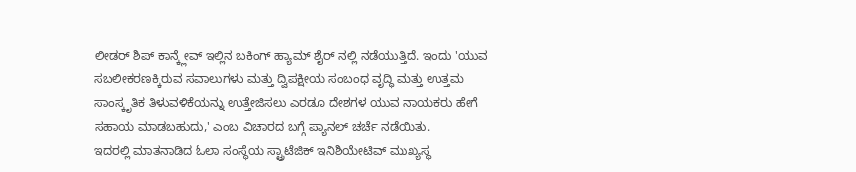ಲೀಡರ್ ಶಿಪ್ ಕಾನ್ಕ್ಲೇವ್ ಇಲ್ಲಿನ ಬಕಿಂಗ್ ಹ್ಯಾಮ್ ಶೈರ್ ನಲ್ಲಿ ನಡೆಯುತ್ತಿದೆ. ಇಂದು 'ಯುವ ಸಬಲೀಕರಣಕ್ಕಿರುವ ಸವಾಲುಗಳು ಮತ್ತು ದ್ವಿಪಕ್ಷೀಯ ಸಂಬಂಧ ವೃದ್ಧಿ ಮತ್ತು ಉತ್ತಮ ಸಾಂಸ್ಕೃತಿಕ ತಿಳುವಳಿಕೆಯನ್ನು ಉತ್ತೇಜಿಸಲು ಎರಡೂ ದೇಶಗಳ ಯುವ ನಾಯಕರು ಹೇಗೆ ಸಹಾಯ ಮಾಡಬಹುದು,' ಎಂಬ ವಿಚಾರದ ಬಗ್ಗೆ ಪ್ಯಾನಲ್ ಚರ್ಚೆ ನಡೆಯಿತು.
ಇದರಲ್ಲಿ ಮಾತನಾಡಿದ ಓಲಾ ಸಂಸ್ಥೆಯ ಸ್ಟ್ರಾಟೆಜಿಕ್ ಇನಿಶಿಯೇಟಿವ್ ಮುಖ್ಯಸ್ಥ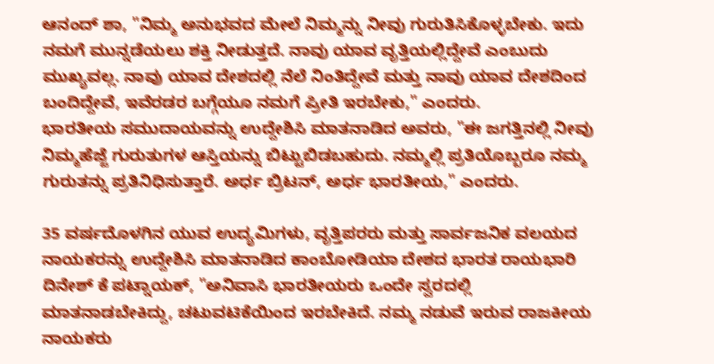ಆನಂದ್ ಶಾ, "ನಿಮ್ಮ ಅನುಭವದ ಮೇಲೆ ನಿಮ್ಮನ್ನು ನೀವು ಗುರುತಿಸಿಕೊಳ್ಳಬೇಕು. ಇದು ನಮಗೆ ಮುನ್ನಡೆಯಲು ಶಕ್ತಿ ನೀಡುತ್ತದೆ. ನಾವು ಯಾವ ವೃತ್ತಿಯಲ್ಲಿದ್ದೇವೆ ಎಂಬುದು ಮುಖ್ಯವಲ್ಲ. ನಾವು ಯಾವ ದೇಶದಲ್ಲಿ ನೆಲೆ ನಿಂತಿದ್ದೇವೆ ಮತ್ತು ನಾವು ಯಾವ ದೇಶದಿಂದ ಬಂದಿದ್ದೇವೆ, ಇವೆರಡರ ಬಗ್ಗೆಯೂ ನಮಗೆ ಪ್ರೀತಿ ಇರಬೇಕು," ಎಂದರು.
ಭಾರತೀಯ ಸಮುದಾಯವನ್ನು ಉದ್ದೇಶಿಸಿ ಮಾತನಾಡಿದ ಅವರು, "ಈ ಜಗತ್ತಿನಲ್ಲಿ ನೀವು ನಿಮ್ಮಹೆಜ್ಜೆ ಗುರುತುಗಳ ಆಸ್ತಿಯನ್ನು ಬಿಟ್ಟುಬಿಡಬಹುದು. ನಮ್ಮಲ್ಲಿ ಪ್ರತಿಯೊಬ್ಬರೂ ನಮ್ಮ ಗುರುತನ್ನು ಪ್ರತಿನಿಧಿಸುತ್ತಾರೆ. ಅರ್ಧ ಬ್ರಿಟನ್, ಅರ್ಧ ಭಾರತೀಯ," ಎಂದರು.

35 ವರ್ಷದೊಳಗಿನ ಯುವ ಉದ್ಯಮಿಗಳು, ವೃತ್ತಿಪರರು ಮತ್ತು ಸಾರ್ವಜನಿಕ ವಲಯದ ನಾಯಕರನ್ನು ಉದ್ದೇಶಿಸಿ ಮಾತನಾಡಿದ ಕಾಂಬೋಡಿಯಾ ದೇಶದ ಭಾರತ ರಾಯಭಾರಿ ದಿನೇಶ್ ಕೆ ಪಟ್ನಾಯಕ್, "ಅನಿವಾಸಿ ಭಾರತೀಯರು ಒಂದೇ ಸ್ವರದಲ್ಲಿ ಮಾತನಾಡಬೇಕಿದ್ದು, ಚಟುವಟಿಕೆಯಿಂದ ಇರಬೇಕಿದೆ. ನಮ್ಮ ನಡುವೆ ಇರುವ ರಾಜಕೀಯ ನಾಯಕರು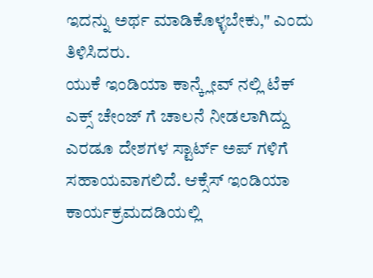ಇದನ್ನು ಅರ್ಥ ಮಾಡಿಕೊಳ್ಳಬೇಕು," ಎಂದು ತಿಳಿಸಿದರು.
ಯುಕೆ ಇಂಡಿಯಾ ಕಾನ್ಕ್ಲೇವ್ ನಲ್ಲಿ ಟೆಕ್ ಎಕ್ಸ್ ಚೇಂಜ್ ಗೆ ಚಾಲನೆ ನೀಡಲಾಗಿದ್ದು ಎರಡೂ ದೇಶಗಳ ಸ್ಟಾರ್ಟ್ ಅಪ್ ಗಳಿಗೆ ಸಹಾಯವಾಗಲಿದೆ. ಆಕ್ಸೆಸ್ ಇಂಡಿಯಾ ಕಾರ್ಯಕ್ರಮದಡಿಯಲ್ಲಿ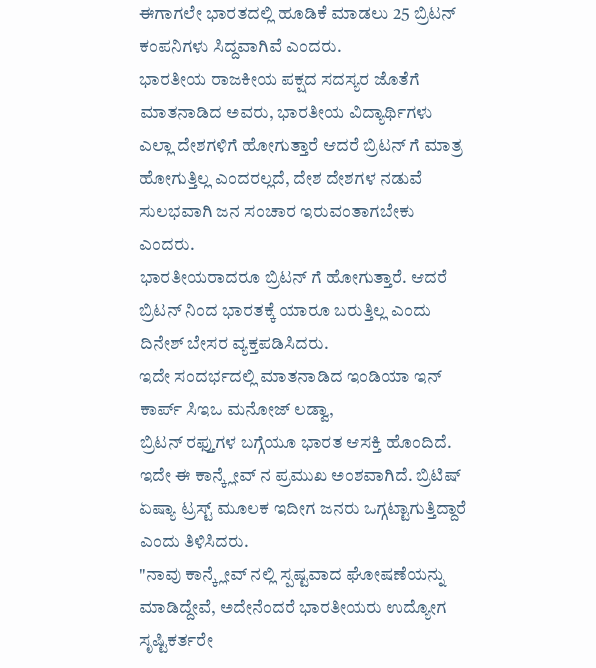ಈಗಾಗಲೇ ಭಾರತದಲ್ಲಿ ಹೂಡಿಕೆ ಮಾಡಲು 25 ಬ್ರಿಟನ್ ಕಂಪನಿಗಳು ಸಿದ್ದವಾಗಿವೆ ಎಂದರು.
ಭಾರತೀಯ ರಾಜಕೀಯ ಪಕ್ಷದ ಸದಸ್ಯರ ಜೊತೆಗೆ ಮಾತನಾಡಿದ ಅವರು, ಭಾರತೀಯ ವಿದ್ಯಾರ್ಥಿಗಳು ಎಲ್ಲಾ ದೇಶಗಳಿಗೆ ಹೋಗುತ್ತಾರೆ ಆದರೆ ಬ್ರಿಟನ್ ಗೆ ಮಾತ್ರ ಹೋಗುತ್ತಿಲ್ಲ ಎಂದರಲ್ಲದೆ, ದೇಶ ದೇಶಗಳ ನಡುವೆ ಸುಲಭವಾಗಿ ಜನ ಸಂಚಾರ ಇರುವಂತಾಗಬೇಕು ಎಂದರು.
ಭಾರತೀಯರಾದರೂ ಬ್ರಿಟನ್ ಗೆ ಹೋಗುತ್ತಾರೆ. ಆದರೆ ಬ್ರಿಟನ್ ನಿಂದ ಭಾರತಕ್ಕೆ ಯಾರೂ ಬರುತ್ತಿಲ್ಲ ಎಂದು ದಿನೇಶ್ ಬೇಸರ ವ್ಯಕ್ತಪಡಿಸಿದರು.
ಇದೇ ಸಂದರ್ಭದಲ್ಲಿ ಮಾತನಾಡಿದ ಇಂಡಿಯಾ ಇನ್ ಕಾರ್ಪ್ ಸಿಇಒ ಮನೋಜ್ ಲಡ್ವಾ,
ಬ್ರಿಟನ್ ರಫ್ತುಗಳ ಬಗ್ಗೆಯೂ ಭಾರತ ಆಸಕ್ತಿ ಹೊಂದಿದೆ. ಇದೇ ಈ ಕಾನ್ಕ್ಲೇವ್ ನ ಪ್ರಮುಖ ಅಂಶವಾಗಿದೆ. ಬ್ರಿಟಿಷ್ ಏಷ್ಯಾ ಟ್ರಸ್ಟ್ ಮೂಲಕ ಇದೀಗ ಜನರು ಒಗ್ಗಟ್ಟಾಗುತ್ತಿದ್ದಾರೆ ಎಂದು ತಿಳಿಸಿದರು.
"ನಾವು ಕಾನ್ಕ್ಲೇವ್ ನಲ್ಲಿ ಸ್ಪಷ್ಟವಾದ ಘೋಷಣೆಯನ್ನು ಮಾಡಿದ್ದೇವೆ, ಅದೇನೆಂದರೆ ಭಾರತೀಯರು ಉದ್ಯೋಗ ಸೃಷ್ಟಿಕರ್ತರೇ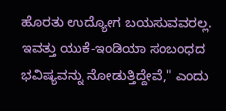ಹೊರತು ಉದ್ಯೋಗ ಬಯಸುವವರಲ್ಲ. ಇವತ್ತು ಯುಕೆ-ಇಂಡಿಯಾ ಸಂಬಂಧದ ಭವಿಷ್ಯವನ್ನು ನೋಡುತ್ತಿದ್ದೇವೆ," ಎಂದು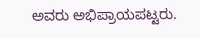ಅವರು ಅಭಿಪ್ರಾಯಪಟ್ಟರು.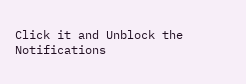Click it and Unblock the Notifications